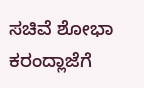ಸಚಿವೆ ಶೋಭಾ ಕರಂದ್ಲಾಜೆಗೆ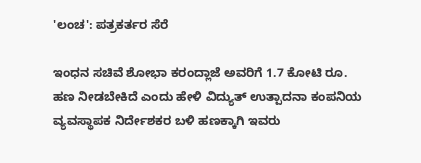'ಲಂಚ': ಪತ್ರಕರ್ತರ ಸೆರೆ

ಇಂಧನ ಸಚಿವೆ ಶೋಭಾ ಕರಂದ್ಲಾಜೆ ಅವರಿಗೆ 1.7 ಕೋಟಿ ರೂ. ಹಣ ನೀಡಬೇಕಿದೆ ಎಂದು ಹೇಳಿ ವಿದ್ಯುತ್ ಉತ್ಪಾದನಾ ಕಂಪನಿಯ ವ್ಯವಸ್ಥಾಪಕ ನಿರ್ದೇಶಕರ ಬಳಿ ಹಣಕ್ಕಾಗಿ ಇವರು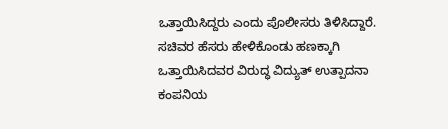ಒತ್ತಾಯಿಸಿದ್ದರು ಎಂದು ಪೊಲೀಸರು ತಿಳಿಸಿದ್ದಾರೆ.
ಸಚಿವರ ಹೆಸರು ಹೇಳಿಕೊಂಡು ಹಣಕ್ಕಾಗಿ ಒತ್ತಾಯಿಸಿದವರ ವಿರುದ್ಧ ವಿದ್ಯುತ್ ಉತ್ಪಾದನಾ ಕಂಪನಿಯ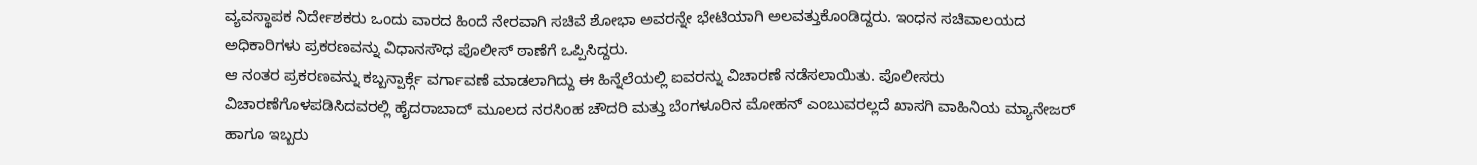ವ್ಯವಸ್ಥಾಪಕ ನಿರ್ದೇಶಕರು ಒಂದು ವಾರದ ಹಿಂದೆ ನೇರವಾಗಿ ಸಚಿವೆ ಶೋಭಾ ಅವರನ್ನೇ ಭೇಟಿಯಾಗಿ ಅಲವತ್ತುಕೊಂಡಿದ್ದರು. ಇಂಧನ ಸಚಿವಾಲಯದ ಅಧಿಕಾರಿಗಳು ಪ್ರಕರಣವನ್ನು ವಿಧಾನಸೌಧ ಪೊಲೀಸ್ ಠಾಣೆಗೆ ಒಪ್ಪಿಸಿದ್ದರು.
ಆ ನಂತರ ಪ್ರಕರಣವನ್ನು ಕಬ್ಬನ್ಪಾರ್ಕ್ಗೆ ವರ್ಗಾವಣೆ ಮಾಡಲಾಗಿದ್ದು ಈ ಹಿನ್ನೆಲೆಯಲ್ಲಿ ಐವರನ್ನು ವಿಚಾರಣೆ ನಡೆಸಲಾಯಿತು. ಪೊಲೀಸರು ವಿಚಾರಣೆಗೊಳಪಡಿಸಿದವರಲ್ಲಿ ಹೈದರಾಬಾದ್ ಮೂಲದ ನರಸಿಂಹ ಚೌದರಿ ಮತ್ತು ಬೆಂಗಳೂರಿನ ಮೋಹನ್ ಎಂಬುವರಲ್ಲದೆ ಖಾಸಗಿ ವಾಹಿನಿಯ ಮ್ಯಾನೇಜರ್ ಹಾಗೂ ಇಬ್ಬರು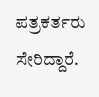ಪತ್ರಕರ್ತರು ಸೇರಿದ್ದಾರೆ.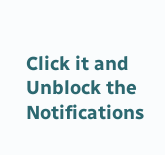Click it and Unblock the Notifications